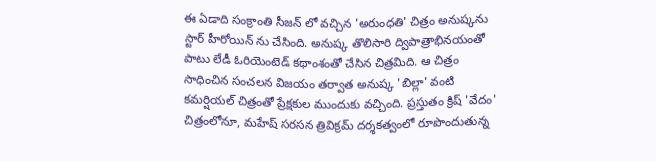ఈ ఏడాది సంక్రాంతి సీజన్ లో వచ్చిన 'అరుంధతి' చిత్రం అనుష్కను స్టార్ హీరోయిన్ ను చేసింది. అనుష్క తొలిసారి ద్విపాత్రాభినయంతో పాటు లేడీ ఓరియెంటెడ్ కథాంశంతో చేసిన చిత్రమిది. ఆ చిత్రం సాధించిన సంచలన విజయం తర్వాత అనుష్క 'బిల్లా' వంటి కమర్షియల్ చిత్రంతో ప్రేక్షకుల ముందుకు వచ్చింది. ప్రస్తుతం క్రిష్ 'వేదం' చిత్రంలోనూ, మహేష్ సరసన త్రివిక్రమ్ దర్శకత్వంలో రూపొందుతున్న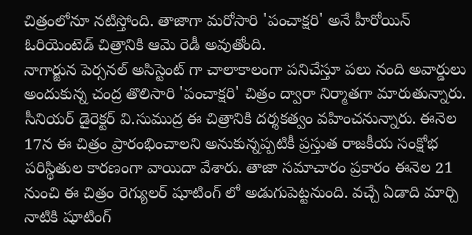చిత్రంలోనూ నటిస్తోంది. తాజాగా మరోసారి 'పంచాక్షరి' అనే హీరోయిన్ ఓరియెంటెడ్ చిత్రానికి ఆమె రెడీ అవుతోంది.
నాగార్జున పెర్సనల్ అసిస్టెంట్ గా చాలాకాలంగా పనిచేస్తూ పలు నంది అవార్డులు అందుకున్న చంద్ర తొలిసారి 'పంచాక్షరి' చిత్రం ద్వారా నిర్మాతగా మారుతున్నారు. సీనియర్ డైరెక్టర్ వి.సుముద్ర ఈ చిత్రానికి దర్శకత్వం వహించనున్నారు. ఈనెల 17న ఈ చిత్రం ప్రారంభించాలని అనుకున్నప్పటికీ ప్రస్తుత రాజకీయ సంక్షోభ పరిస్థితుల కారణంగా వాయిదా వేశారు. తాజా సమాచారం ప్రకారం ఈనెల 21 నుంచి ఈ చిత్రం రెగ్యులర్ షూటింగ్ లో అడుగుపెట్టనుంది. వచ్చే ఏడాది మార్చి నాటికి షూటింగ్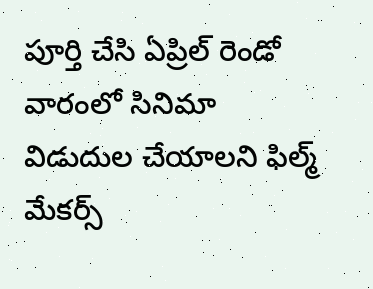పూర్తి చేసి ఏప్రిల్ రెండో వారంలో సినిమా విడుదుల చేయాలని ఫిల్మ్ మేకర్స్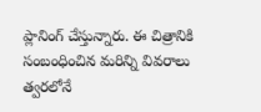ప్లానింగ్ చేస్తున్నారు. ఈ చిత్రానికి సంబంధించిన మరిన్ని వివరాలు త్వరలోనే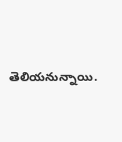తెలియనున్నాయి.